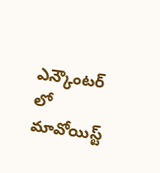ఎన్కౌంటర్ లో మావోయిస్ట్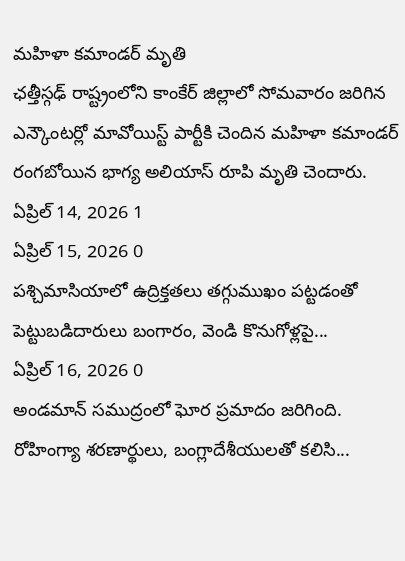మహిళా కమాండర్ మృతి
ఛత్తీస్గఢ్ రాష్ట్రంలోని కాంకేర్ జిల్లాలో సోమవారం జరిగిన ఎన్కౌంటర్లో మావోయిస్ట్ పార్టీకి చెందిన మహిళా కమాండర్ రంగబోయిన భాగ్య అలియాస్ రూపి మృతి చెందారు.
ఏప్రిల్ 14, 2026 1
ఏప్రిల్ 15, 2026 0
పశ్చిమాసియాలో ఉద్రిక్తతలు తగ్గుముఖం పట్టడంతో పెట్టుబడిదారులు బంగారం, వెండి కొనుగోళ్లపై...
ఏప్రిల్ 16, 2026 0
అండమాన్ సముద్రంలో ఘోర ప్రమాదం జరిగింది. రోహింగ్యా శరణార్థులు, బంగ్లాదేశీయులతో కలిసి...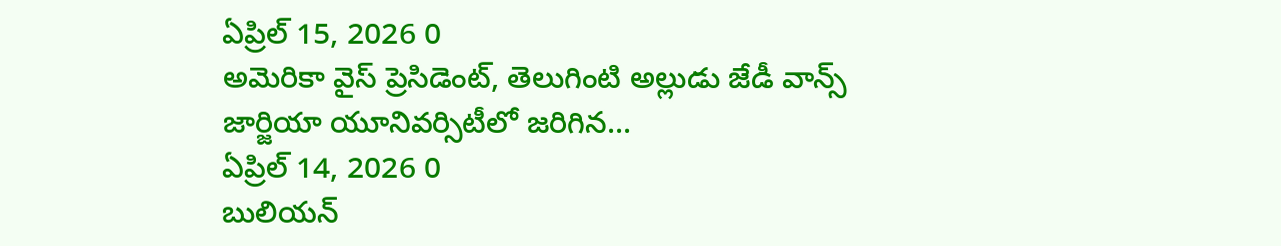ఏప్రిల్ 15, 2026 0
అమెరికా వైస్ ప్రెసిడెంట్, తెలుగింటి అల్లుడు జేడీ వాన్స్ జార్జియా యూనివర్సిటీలో జరిగిన...
ఏప్రిల్ 14, 2026 0
బులియన్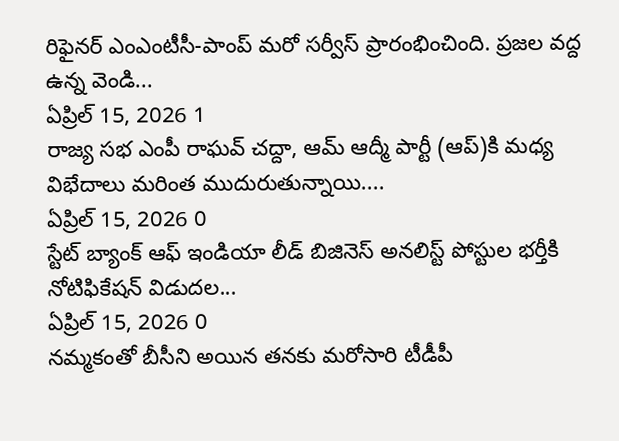రిఫైనర్ ఎంఎంటీసీ-పాంప్ మరో సర్వీస్ ప్రారంభించింది. ప్రజల వద్ద ఉన్న వెండి...
ఏప్రిల్ 15, 2026 1
రాజ్య సభ ఎంపీ రాఘవ్ చద్దా, ఆమ్ ఆద్మీ పార్టీ (ఆప్)కి మధ్య విభేదాలు మరింత ముదురుతున్నాయి....
ఏప్రిల్ 15, 2026 0
స్టేట్ బ్యాంక్ ఆఫ్ ఇండియా లీడ్ బిజినెస్ అనలిస్ట్ పోస్టుల భర్తీకి నోటిఫికేషన్ విడుదల...
ఏప్రిల్ 15, 2026 0
నమ్మకంతో బీసీని అయిన తనకు మరోసారి టీడీపీ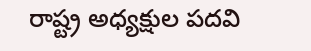రాష్ట్ర అధ్యక్షుల పదవి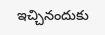ఇచ్చినందుకు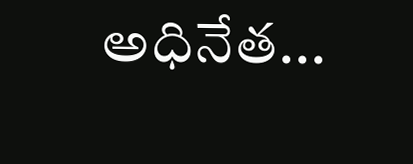అధినేత...